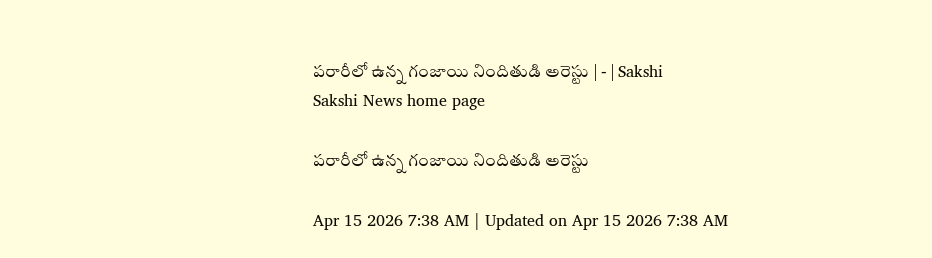పరారీలో ఉన్న గంజాయి నిందితుడి అరెస్టు | - | Sakshi
Sakshi News home page

పరారీలో ఉన్న గంజాయి నిందితుడి అరెస్టు

Apr 15 2026 7:38 AM | Updated on Apr 15 2026 7:38 AM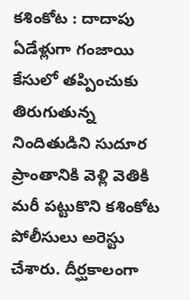కశింకోట : దాదాపు ఏడేళ్లుగా గంజాయి కేసులో తప్పించుకు తిరుగుతున్న నిందితుడిని సుదూర ప్రాంతానికి వెళ్లి వెతికి మరీ పట్టుకొని కశింకోట పోలీసులు అరెస్టు చేశారు. దీర్ఘకాలంగా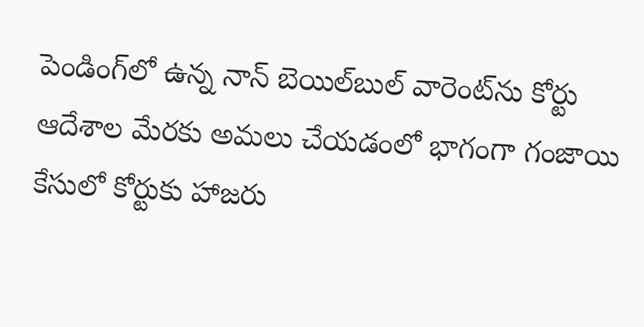పెండింగ్‌లో ఉన్న నాన్‌ బెయిల్‌బుల్‌ వారెంట్‌ను కోర్టు ఆదేశాల మేరకు అమలు చేయడంలో భాగంగా గంజాయి కేసులో కోర్టుకు హాజరు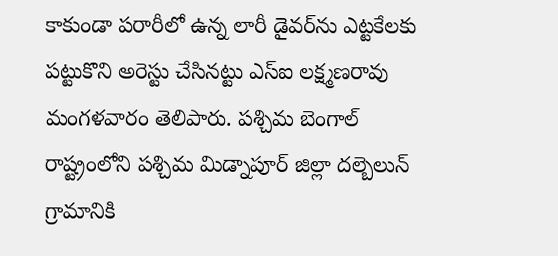కాకుండా పరారీలో ఉన్న లారీ డైవర్‌ను ఎట్టకేలకు పట్టుకొని అరెస్టు చేసినట్టు ఎస్‌ఐ లక్ష్మణరావు మంగళవారం తెలిపారు. పశ్చిమ బెంగాల్‌ రాష్ట్రంలోని పశ్చిమ మిడ్నాపూర్‌ జిల్లా దల్బెలున్‌ గ్రామానికి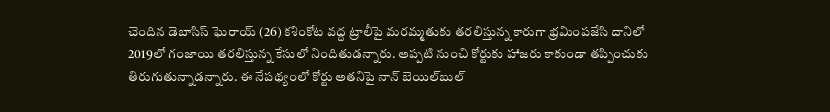చెందిన డెబాసిస్‌ ఘెరాయ్‌ (26) కశింకోట వద్ద ట్రాలీపై మరమ్మతుకు తరలిస్తున్న కారుగా భ్రమింపజేసి దానిలో 2019లో గంజాయి తరలిస్తున్న కేసులో నిందితుడన్నారు. అప్పటి నుంచి కోర్టుకు హాజరు కాకుండా తప్పించుకు తిరుగుతున్నాడన్నారు. ఈ నేపథ్యంలో కోర్టు అతనిపై నాన్‌ బెయిల్‌బుల్‌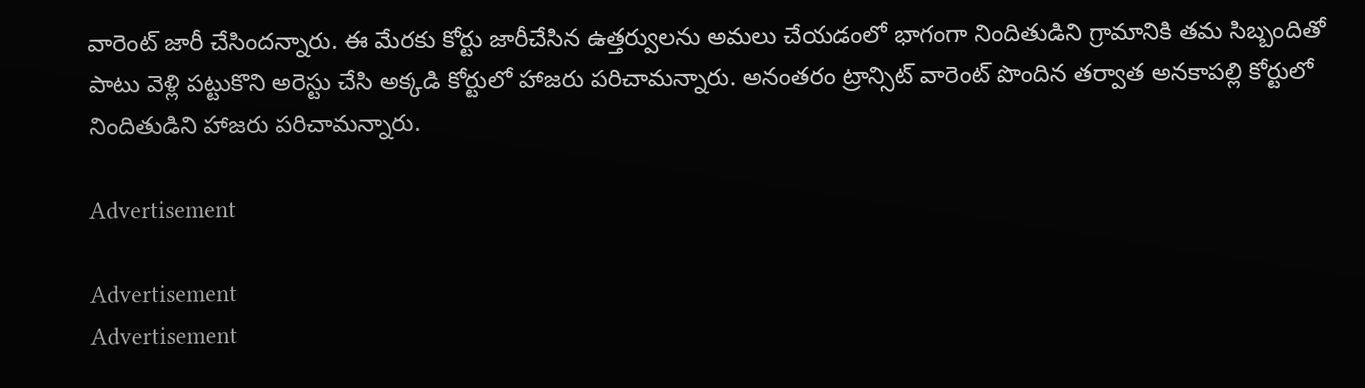వారెంట్‌ జారీ చేసిందన్నారు. ఈ మేరకు కోర్టు జారీచేసిన ఉత్తర్వులను అమలు చేయడంలో భాగంగా నిందితుడిని గ్రామానికి తమ సిబ్బందితో పాటు వెళ్లి పట్టుకొని అరెస్టు చేసి అక్కడి కోర్టులో హాజరు పరిచామన్నారు. అనంతరం ట్రాన్సిట్‌ వారెంట్‌ పొందిన తర్వాత అనకాపల్లి కోర్టులో నిందితుడిని హాజరు పరిచామన్నారు.

Advertisement

Advertisement
Advertisement